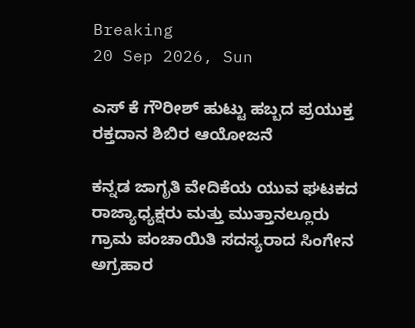Breaking
20 Sep 2026, Sun

ಎಸ್ ಕೆ ಗೌರೀಶ್ ಹುಟ್ಟು ಹಬ್ಬದ ಪ್ರಯುಕ್ತ ರಕ್ತದಾನ ಶಿಬಿರ ಆಯೋಜನೆ

ಕನ್ನಡ ಜಾಗೃತಿ ವೇದಿಕೆಯ ಯುವ ಘಟಕದ ರಾಜ್ಯಾಧ್ಯಕ್ಷರು ಮತ್ತು ಮುತ್ತಾನಲ್ಲೂರು ಗ್ರಾಮ ಪಂಚಾಯಿತಿ ಸದಸ್ಯರಾದ ಸಿಂಗೇನ ಅಗ್ರಹಾರ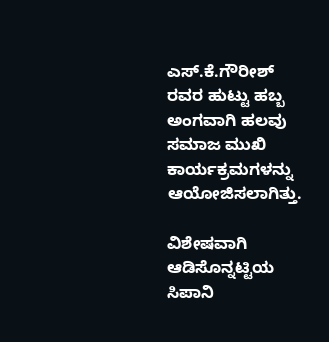ಎಸ್.ಕೆ.ಗೌರೀಶ್ ರವರ ಹುಟ್ಟು ಹಬ್ಬ ಅಂಗವಾಗಿ ಹಲವು ಸಮಾಜ ಮುಖಿ ಕಾರ್ಯಕ್ರಮಗಳನ್ನು ಆಯೋಜಿಸಲಾಗಿತ್ತು.

ವಿಶೇಷವಾಗಿ ಆಡಿಸೊನ್ನಟ್ಟಿಯ ಸಿಪಾನಿ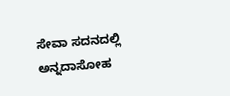ಸೇವಾ ಸದನದಲ್ಲಿ ಅನ್ನದಾಸೋಹ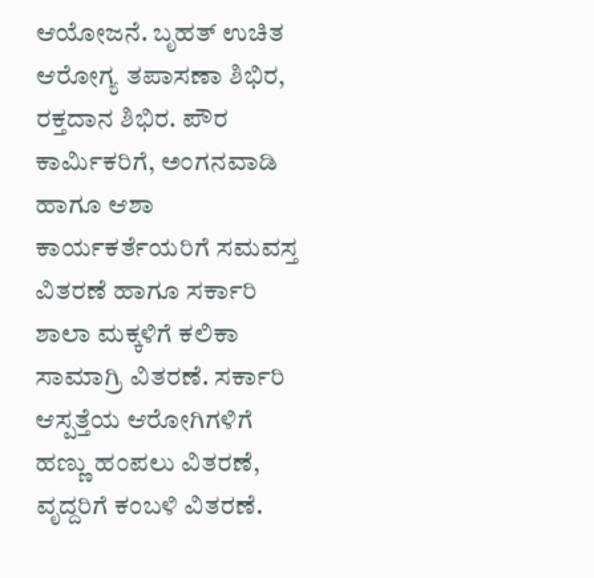ಆಯೋಜನೆ. ಬೃಹತ್ ಉಚಿತ ಆರೋಗ್ಯ ತಪಾಸಣಾ ಶಿಭಿರ, ರಕ್ತದಾನ ಶಿಭಿರ. ಪೌರ ಕಾರ್ಮಿಕರಿಗೆ, ಅಂಗನವಾಡಿ ಹಾಗೂ ಆಶಾ ಕಾರ್ಯಕರ್ತೆಯರಿಗೆ ಸಮವಸ್ತ ವಿತರಣೆ ಹಾಗೂ ಸರ್ಕಾರಿ ಶಾಲಾ ಮಕ್ಕಳಿಗೆ ಕಲಿಕಾ ಸಾಮಾಗ್ರಿ ವಿತರಣೆ. ಸರ್ಕಾರಿ ಆಸ್ಪತ್ತೆಯ ಆರೋಗಿಗಳಿಗೆ ಹಣ್ಣು ಹಂಪಲು ವಿತರಣೆ, ವೃದ್ದರಿಗೆ ಕಂಬಳಿ ವಿತರಣೆ.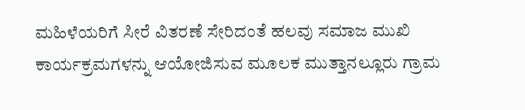ಮಹಿಳೆಯರಿಗೆ ಸೀರೆ ವಿತರಣೆ ಸೇರಿದಂತೆ ಹಲವು ಸಮಾಜ ಮುಖಿ ಕಾರ್ಯಕ್ರಮಗಳನ್ನು ಆಯೋಜಿಸುವ ಮೂಲಕ ಮುತ್ತಾನಲ್ಲೂರು ಗ್ರಾಮ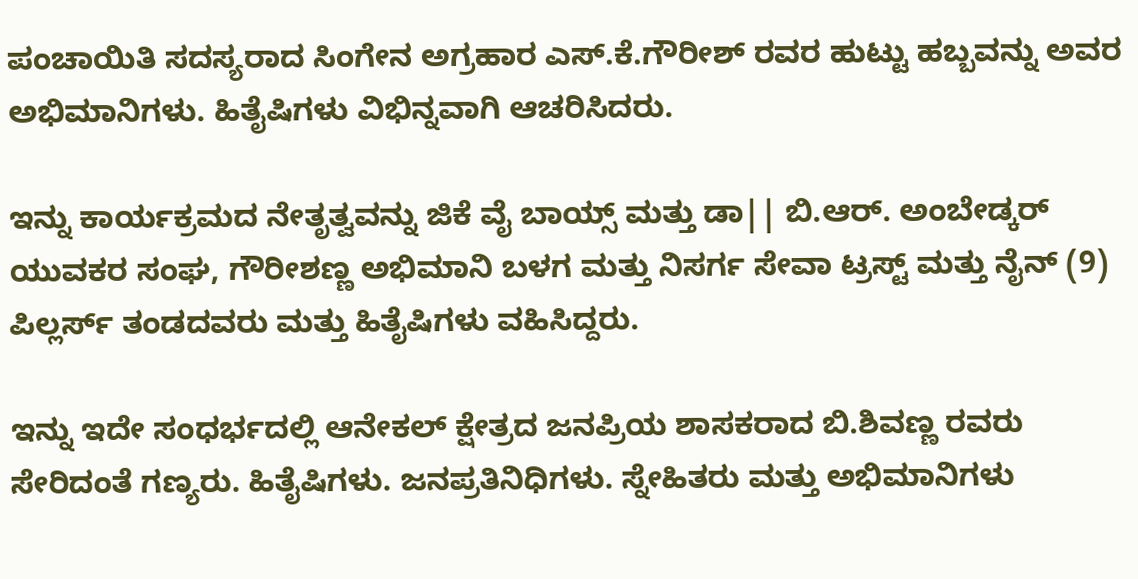ಪಂಚಾಯಿತಿ ಸದಸ್ಯರಾದ ಸಿಂಗೇನ ಅಗ್ರಹಾರ ಎಸ್.ಕೆ.ಗೌರೀಶ್ ರವರ ಹುಟ್ಟು ಹಬ್ಬವನ್ನು ಅವರ ಅಭಿಮಾನಿಗಳು. ಹಿತೈಷಿಗಳು ವಿಭಿನ್ನವಾಗಿ ಆಚರಿಸಿದರು.

ಇನ್ನು ಕಾರ್ಯಕ್ರಮದ ನೇತೃತ್ವವನ್ನು ಜಿಕೆ ವೈ ಬಾಯ್ಸ್ ಮತ್ತು ಡಾ|| ಬಿ.ಆರ್. ಅಂಬೇಡ್ಕರ್ ಯುವಕರ ಸಂಘ, ಗೌರೀಶಣ್ಣ ಅಭಿಮಾನಿ ಬಳಗ ಮತ್ತು ನಿಸರ್ಗ ಸೇವಾ ಟ್ರಸ್ಟ್ ಮತ್ತು ನೈನ್ (9) ಪಿಲ್ಲರ್ಸ್ ತಂಡದವರು ಮತ್ತು ಹಿತೈಷಿಗಳು ವಹಿಸಿದ್ದರು.

ಇನ್ನು ಇದೇ ಸಂಧರ್ಭದಲ್ಲಿ ಆನೇಕಲ್ ಕ್ಷೇತ್ರದ ಜನಪ್ರಿಯ ಶಾಸಕರಾದ ಬಿ.ಶಿವಣ್ಣ ರವರು ಸೇರಿದಂತೆ ಗಣ್ಯರು. ಹಿತೈಷಿಗಳು. ಜನಪ್ರತಿನಿಧಿಗಳು. ಸ್ನೇಹಿತರು ಮತ್ತು ಅಭಿಮಾನಿಗಳು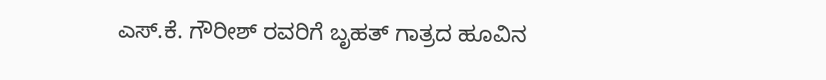ಎಸ್.ಕೆ. ಗೌರೀಶ್ ರವರಿಗೆ ಬೃಹತ್ ಗಾತ್ರದ ಹೂವಿನ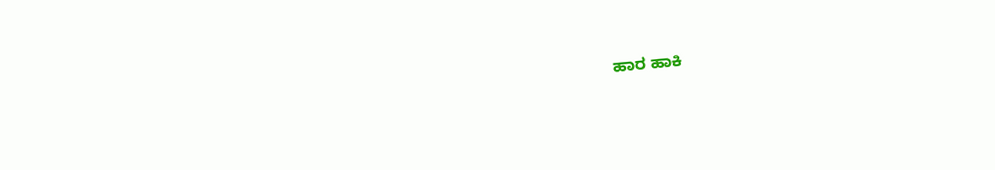ಹಾರ ಹಾಕಿ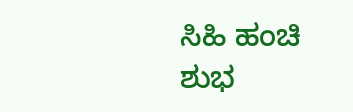ಸಿಹಿ ಹಂಚಿ ಶುಭ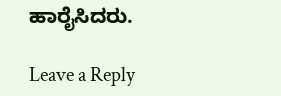ಹಾರೈಸಿದರು.

Leave a Reply